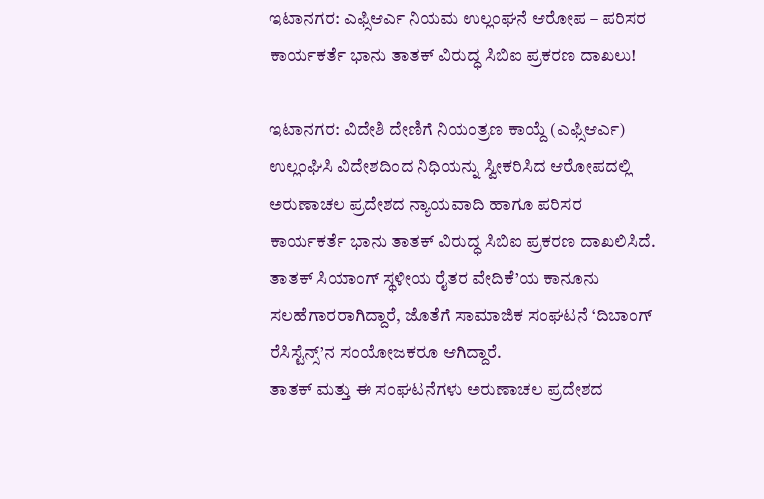ಇಟಾನಗರ: ಎಫ್ಸಿಆರ್ಎ ನಿಯಮ ಉಲ್ಲಂಘನೆ ಆರೋಪ – ಪರಿಸರ ಕಾರ್ಯಕರ್ತೆ ಭಾನು ತಾತಕ್ ವಿರುದ್ಧ ಸಿಬಿಐ ಪ್ರಕರಣ ದಾಖಲು!

ಇಟಾನಗರ: ವಿದೇಶಿ ದೇಣಿಗೆ ನಿಯಂತ್ರಣ ಕಾಯ್ದೆ (ಎಫ್ಸಿಆರ್ಎ) ಉಲ್ಲಂಘಿಸಿ ವಿದೇಶದಿಂದ ನಿಧಿಯನ್ನು ಸ್ವೀಕರಿಸಿದ ಆರೋಪದಲ್ಲಿ ಅರುಣಾಚಲ ಪ್ರದೇಶದ ನ್ಯಾಯವಾದಿ ಹಾಗೂ ಪರಿಸರ ಕಾರ್ಯಕರ್ತೆ ಭಾನು ತಾತಕ್ ವಿರುದ್ಧ ಸಿಬಿಐ ಪ್ರಕರಣ ದಾಖಲಿಸಿದೆ.
ತಾತಕ್ ಸಿಯಾಂಗ್ ಸ್ಥಳೀಯ ರೈತರ ವೇದಿಕೆ’ಯ ಕಾನೂನು ಸಲಹೆಗಾರರಾಗಿದ್ದಾರೆ, ಜೊತೆಗೆ ಸಾಮಾಜಿಕ ಸಂಘಟನೆ ‘ದಿಬಾಂಗ್ ರೆಸಿಸ್ಟೆನ್ಸ್’ನ ಸಂಯೋಜಕರೂ ಆಗಿದ್ದಾರೆ.
ತಾತಕ್ ಮತ್ತು ಈ ಸಂಘಟನೆಗಳು ಅರುಣಾಚಲ ಪ್ರದೇಶದ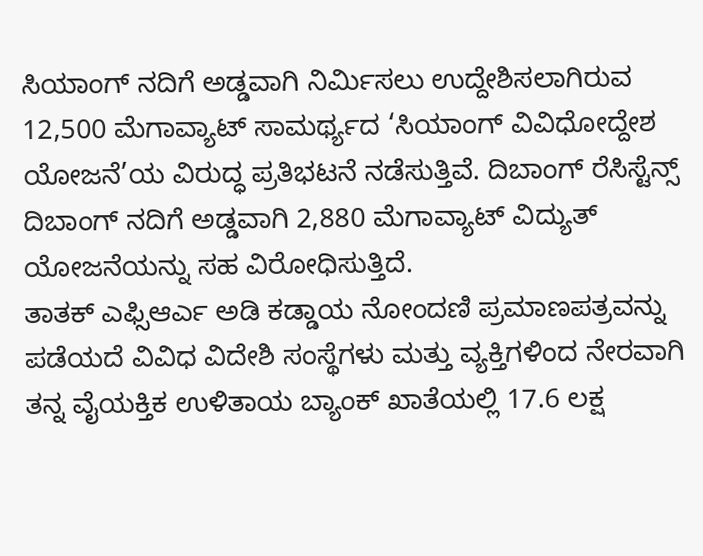ಸಿಯಾಂಗ್ ನದಿಗೆ ಅಡ್ಡವಾಗಿ ನಿರ್ಮಿಸಲು ಉದ್ದೇಶಿಸಲಾಗಿರುವ 12,500 ಮೆಗಾವ್ಯಾಟ್ ಸಾಮರ್ಥ್ಯದ ‘ಸಿಯಾಂಗ್ ವಿವಿಧೋದ್ದೇಶ ಯೋಜನೆ’ಯ ವಿರುದ್ಧ ಪ್ರತಿಭಟನೆ ನಡೆಸುತ್ತಿವೆ. ದಿಬಾಂಗ್ ರೆಸಿಸ್ಟೆನ್ಸ್ ದಿಬಾಂಗ್ ನದಿಗೆ ಅಡ್ಡವಾಗಿ 2,880 ಮೆಗಾವ್ಯಾಟ್ ವಿದ್ಯುತ್ ಯೋಜನೆಯನ್ನು ಸಹ ವಿರೋಧಿಸುತ್ತಿದೆ.
ತಾತಕ್ ಎಫ್ಸಿಆರ್ಎ ಅಡಿ ಕಡ್ಡಾಯ ನೋಂದಣಿ ಪ್ರಮಾಣಪತ್ರವನ್ನು ಪಡೆಯದೆ ವಿವಿಧ ವಿದೇಶಿ ಸಂಸ್ಥೆಗಳು ಮತ್ತು ವ್ಯಕ್ತಿಗಳಿಂದ ನೇರವಾಗಿ ತನ್ನ ವೈಯಕ್ತಿಕ ಉಳಿತಾಯ ಬ್ಯಾಂಕ್ ಖಾತೆಯಲ್ಲಿ 17.6 ಲಕ್ಷ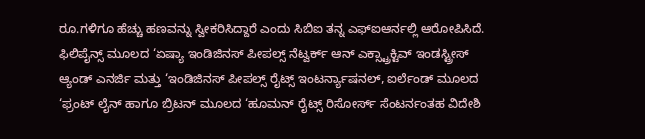ರೂ.ಗಳಿಗೂ ಹೆಚ್ಚು ಹಣವನ್ನು ಸ್ವೀಕರಿಸಿದ್ದಾರೆ ಎಂದು ಸಿಬಿಐ ತನ್ನ ಎಫ್ಐಆರ್ನಲ್ಲಿ ಆರೋಪಿಸಿದೆ.
ಫಿಲಿಪೈನ್ಸ್ ಮೂಲದ ‘ಏಷ್ಯಾ ಇಂಡಿಜಿನಸ್ ಪೀಪಲ್ಸ್ ನೆಟ್ವರ್ಕ್ ಆನ್ ಎಕ್ಸ್ಟ್ರಾಕ್ಟಿವ್ ಇಂಡಸ್ಟ್ರೀಸ್ ಆ್ಯಂಡ್ ಎನರ್ಜಿ ಮತ್ತು ‘ಇಂಡಿಜಿನಸ್ ಪೀಪಲ್ಸ್ ರೈಟ್ಸ್ ಇಂಟರ್ನ್ಯಾಷನಲ್, ಐರ್ಲೆಂಡ್ ಮೂಲದ ‘ಫ್ರಂಟ್ ಲೈನ್ ಹಾಗೂ ಬ್ರಿಟನ್ ಮೂಲದ ‘ಹೂಮನ್ ರೈಟ್ಸ್ ರಿಸೋರ್ಸ್ ಸೆಂಟರ್ನಂತಹ ವಿದೇಶಿ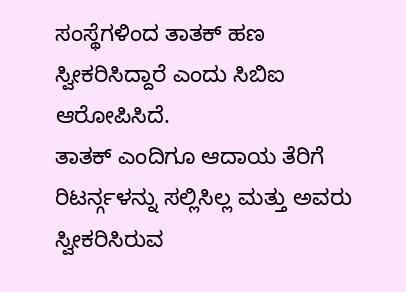ಸಂಸ್ಥೆಗಳಿಂದ ತಾತಕ್ ಹಣ ಸ್ವೀಕರಿಸಿದ್ದಾರೆ ಎಂದು ಸಿಬಿಐ ಆರೋಪಿಸಿದೆ.
ತಾತಕ್ ಎಂದಿಗೂ ಆದಾಯ ತೆರಿಗೆ ರಿಟರ್ನ್ಗಳನ್ನು ಸಲ್ಲಿಸಿಲ್ಲ ಮತ್ತು ಅವರು ಸ್ವೀಕರಿಸಿರುವ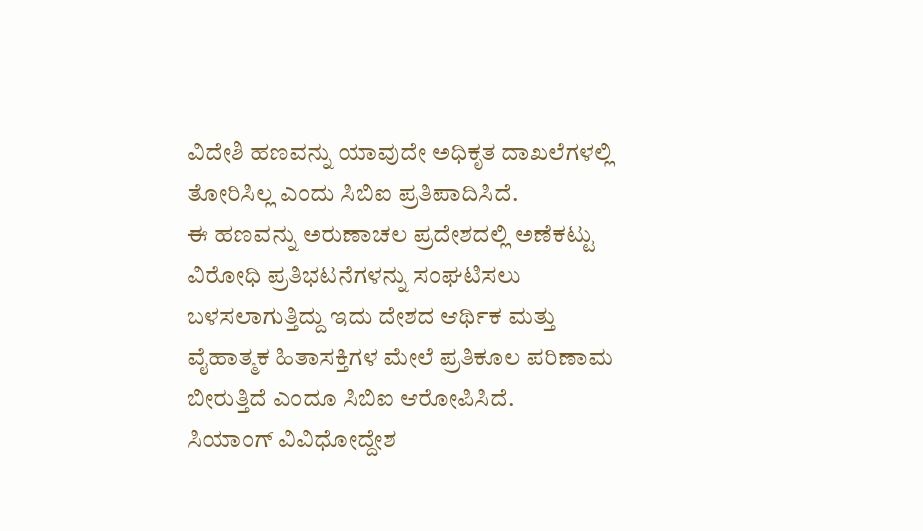ವಿದೇಶಿ ಹಣವನ್ನು ಯಾವುದೇ ಅಧಿಕೃತ ದಾಖಲೆಗಳಲ್ಲಿ ತೋರಿಸಿಲ್ಲ ಎಂದು ಸಿಬಿಐ ಪ್ರತಿಪಾದಿಸಿದೆ.
ಈ ಹಣವನ್ನು ಅರುಣಾಚಲ ಪ್ರದೇಶದಲ್ಲಿ ಅಣೆಕಟ್ಟು ವಿರೋಧಿ ಪ್ರತಿಭಟನೆಗಳನ್ನು ಸಂಘಟಿಸಲು ಬಳಸಲಾಗುತ್ತಿದ್ದು ಇದು ದೇಶದ ಆರ್ಥಿಕ ಮತ್ತು ವೈಹಾತ್ಮಕ ಹಿತಾಸಕ್ತಿಗಳ ಮೇಲೆ ಪ್ರತಿಕೂಲ ಪರಿಣಾಮ ಬೀರುತ್ತಿದೆ ಎಂದೂ ಸಿಬಿಐ ಆರೋಪಿಸಿದೆ.
ಸಿಯಾಂಗ್ ವಿವಿಧೋದ್ದೇಶ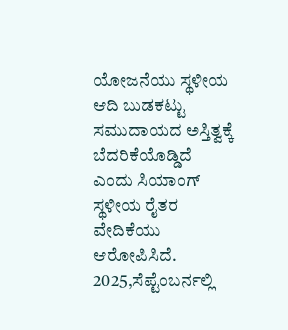ಯೋಜನೆಯು ಸ್ಥಳೀಯ ಆದಿ ಬುಡಕಟ್ಟು ಸಮುದಾಯದ ಅಸ್ತಿತ್ವಕ್ಕೆ ಬೆದರಿಕೆಯೊಡ್ಡಿದೆ ಎಂದು ಸಿಯಾಂಗ್ ಸ್ಥಳೀಯ ರೈತರ ವೇದಿಕೆಯು ಆರೋಪಿಸಿದೆ.
2025,ಸೆಪ್ಟೆಂಬರ್ನಲ್ಲಿ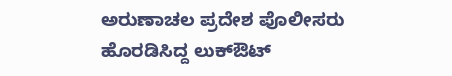ಅರುಣಾಚಲ ಪ್ರದೇಶ ಪೊಲೀಸರು ಹೊರಡಿಸಿದ್ದ ಲುಕ್ಔಟ್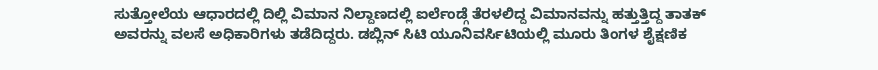ಸುತ್ತೋಲೆಯ ಆಧಾರದಲ್ಲಿ ದಿಲ್ಲಿ ವಿಮಾನ ನಿಲ್ದಾಣದಲ್ಲಿ ಐರ್ಲೆಂಡ್ಗೆ ತೆರಳಲಿದ್ದ ವಿಮಾನವನ್ನು ಹತ್ತುತ್ತಿದ್ದ ತಾತಕ್ ಅವರನ್ನು ವಲಸೆ ಅಧಿಕಾರಿಗಳು ತಡೆದಿದ್ದರು. ಡಬ್ಲಿನ್ ಸಿಟಿ ಯೂನಿವರ್ಸಿಟಿಯಲ್ಲಿ ಮೂರು ತಿಂಗಳ ಶೈಕ್ಷಣಿಕ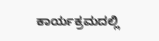ಕಾರ್ಯಕ್ರಮದಲ್ಲಿ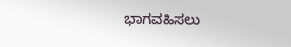ಭಾಗವಹಿಸಲು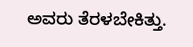ಅವರು ತೆರಳಬೇಕಿತ್ತು.